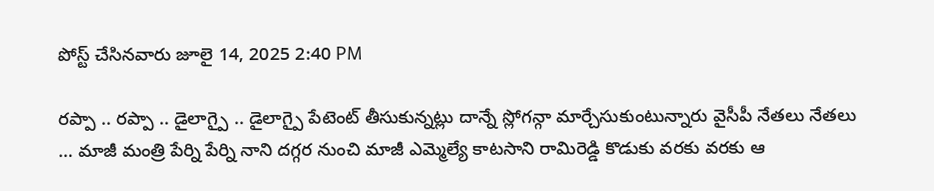పోస్ట్ చేసినవారు జూలై 14, 2025 2:40 PM

రప్పా .. రప్పా .. డైలాగ్పై .. డైలాగ్పై పేటెంట్ తీసుకున్నట్లు దాన్నే స్లోగన్గా మార్చేసుకుంటున్నారు వైసీపీ నేతలు నేతలు … మాజీ మంత్రి పేర్ని పేర్ని నాని దగ్గర నుంచి మాజీ ఎమ్మెల్యే కాటసాని రామిరెడ్డి కొడుకు వరకు వరకు ఆ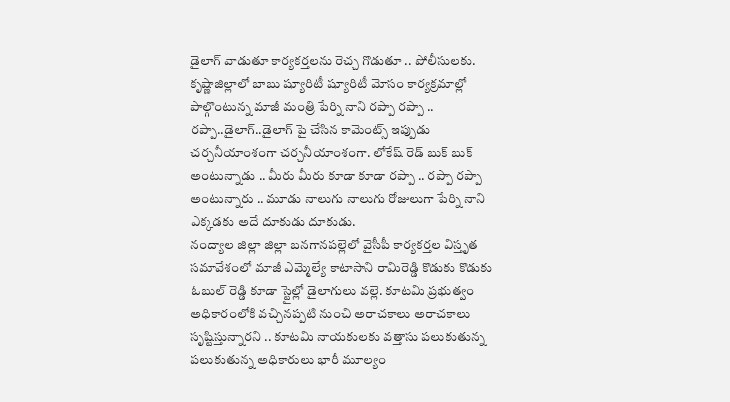డైలాగ్ వాడుతూ కార్యకర్తలను రెచ్చ గొడుతూ .. పోలీసులకు.
కృష్ణాజిల్లాలో బాబు ష్యూరిటీ ష్యూరిటీ మోసం కార్యక్రమాల్లో పాల్గొంటున్న మాజీ మంత్రి పేర్ని నాని రప్పా రప్పా .. రప్పా..డైలాగ్..డైలాగ్ పై చేసిన కామెంట్స్ ఇప్పుడు చర్చనీయాంశంగా చర్చనీయాంశంగా. లోకేష్ రెడ్ బుక్ బుక్ అంటున్నాడు .. మీరు మీరు కూడా కూడా రప్పా .. రప్పా రప్పా అంటున్నారు .. మూడు నాలుగు నాలుగు రోజులుగా పేర్ని నాని ఎక్కడకు అదే దూకుడు దూకుడు.
నంద్యాల జిల్లా జిల్లా బనగానపల్లెలో వైసీపీ కార్యకర్తల విస్తృత సమావేశంలో మాజీ ఎమ్మెల్యే కాటాసాని రామిరెడ్డి కొడుకు కొడుకు ఓబుల్ రెడ్డి కూడా స్టైల్లో డైలాగులు వల్లె. కూటమి ప్రభుత్వం అధికారంలోకి వచ్చినప్పటి నుంచి అరాచకాలు అరాచకాలు సృష్టిస్తున్నారని .. కూటమి నాయకులకు వత్తాసు పలుకుతున్న పలుకుతున్న అధికారులు భారీ మూల్యం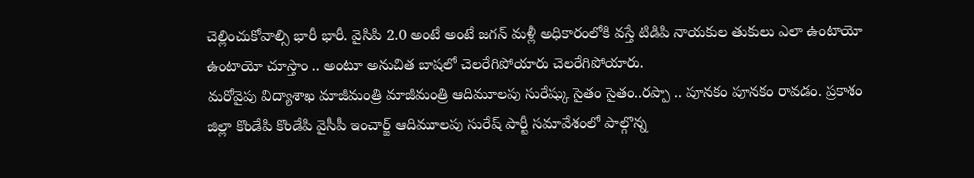చెల్లించుకోవాల్సి భారీ భారీ. వైసిపి 2.0 అంటే అంటే జగన్ మళ్లీ అధికారంలోకి వస్తే టిడిపి నాయకుల తుకులు ఎలా ఉంటాయో ఉంటాయో చూస్తాం .. అంటూ అనుచిత బాషలో చెలరేగిపోయారు చెలరేగిపోయారు.
మరోవైపు విద్యాశాఖ మాజీమంత్రి మాజీమంత్రి ఆదిమూలపు సురేష్కు సైతం సైతం..రప్పా .. పూనకం పూనకం రావడం. ప్రకాశం జిల్లా కొండేపి కొండేపి వైసీపీ ఇంచార్జ్ ఆదిమూలపు సురేష్ పార్టీ సమావేశంలో పాల్గొన్న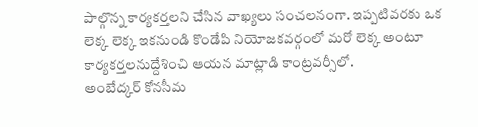పాల్గొన్న కార్యకర్తలని చేసిన వాఖ్యలు సంచలనంగా. ఇప్పటివరకు ఒక లెక్క లెక్క ఇకనుండి కొండేపి నియోజకవర్గంలో మరో లెక్క అంటూ కార్యకర్తలనుద్దేశించి ఆయన మాట్లాడి కాంట్రవర్సీలో.
అంబేద్కర్ కోనసీమ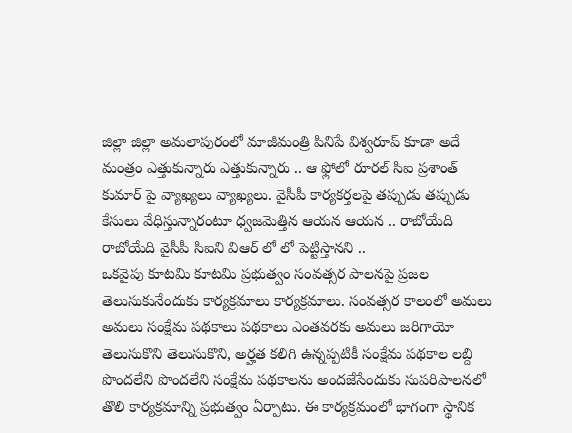జిల్లా జిల్లా అమలాపురంలో మాజీమంత్రి పినిపే విశ్వరూప్ కూడా అదే మంత్రం ఎత్తుకున్నారు ఎత్తుకున్నారు .. ఆ ఫ్లోలో రూరల్ సిఐ ప్రశాంత్ కుమార్ పై వ్యాఖ్యలు వ్యాఖ్యలు. వైసీపీ కార్యకర్తలపై తప్పుడు తప్పుడు కేసులు వేధిస్తున్నారంటూ ధ్వజమెత్తిన ఆయన ఆయన .. రాబోయేది రాబోయేది వైసీపీ సిఐని విఆర్ లో లో పెట్టిస్తానని ..
ఒకవైపు కూటమి కూటమి ప్రభుత్వం సంవత్సర పాలనపై ప్రజల తెలుసుకునేందుకు కార్యక్రమాలు కార్యక్రమాలు. సంవత్సర కాలంలో అమలు అమలు సంక్షేమ పథకాలు పథకాలు ఎంతవరకు అమలు జరిగాయో తెలుసుకొని తెలుసుకొని, అర్హత కలిగి ఉన్నప్పటికీ సంక్షేమ పథకాల లబ్ది పొందలేని పొందలేని సంక్షేమ పథకాలను అందజేసేందుకు సుపరిపాలనలో తొలి కార్యక్రమాన్ని ప్రభుత్వం ఏర్పాటు. ఈ కార్యక్రమంలో భాగంగా స్థానిక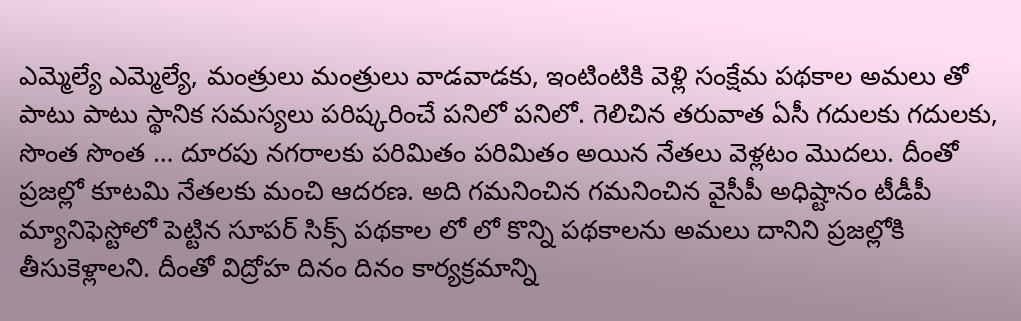ఎమ్మెల్యే ఎమ్మెల్యే, మంత్రులు మంత్రులు వాడవాడకు, ఇంటింటికి వెళ్లి సంక్షేమ పథకాల అమలు తో పాటు పాటు స్థానిక సమస్యలు పరిష్కరించే పనిలో పనిలో. గెలిచిన తరువాత ఏసీ గదులకు గదులకు, సొంత సొంత … దూరపు నగరాలకు పరిమితం పరిమితం అయిన నేతలు వెళ్లటం మొదలు. దీంతో ప్రజల్లో కూటమి నేతలకు మంచి ఆదరణ. అది గమనించిన గమనించిన వైసీపీ అధిష్టానం టీడీపీ మ్యానిఫెస్టోలో పెట్టిన సూపర్ సిక్స్ పథకాల లో లో కొన్ని పథకాలను అమలు దానిని ప్రజల్లోకి తీసుకెళ్లాలని. దీంతో విద్రోహ దినం దినం కార్యక్రమాన్ని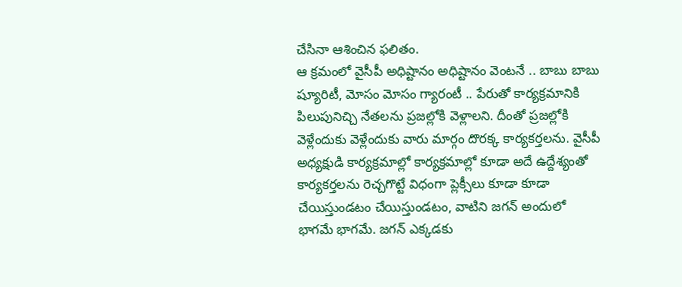చేసినా ఆశించిన ఫలితం.
ఆ క్రమంలో వైసీపీ అధిష్టానం అధిష్టానం వెంటనే .. బాబు బాబు ష్యూరిటీ, మోసం మోసం గ్యారంటీ .. పేరుతో కార్యక్రమానికి పిలుపునిచ్చి నేతలను ప్రజల్లోకి వెళ్లాలని. దీంతో ప్రజల్లోకి వెళ్లేందుకు వెళ్లేందుకు వారు మార్గం దొరక్క కార్యకర్తలను. వైసీపీ అధ్యక్షుడి కార్యక్రమాల్లో కార్యక్రమాల్లో కూడా అదే ఉద్దేశ్యంతో కార్యకర్తలను రెచ్చగొట్టే విధంగా ప్లెక్సీలు కూడా కూడా చేయిస్తుండటం చేయిస్తుండటం, వాటిని జగన్ అందులో భాగమే భాగమే. జగన్ ఎక్కడకు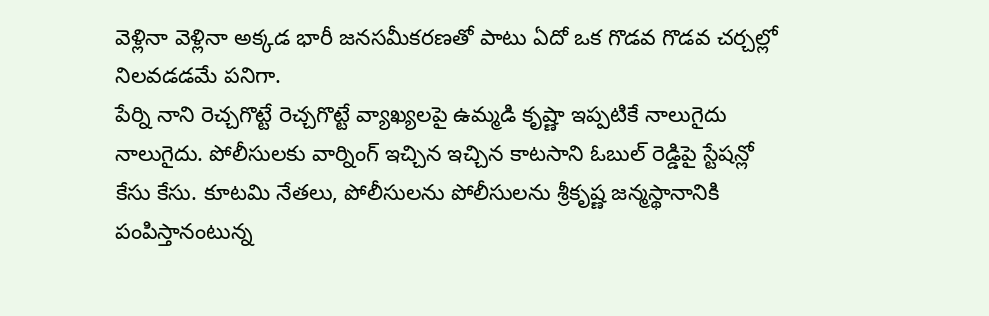వెళ్లినా వెళ్లినా అక్కడ భారీ జనసమీకరణతో పాటు ఏదో ఒక గొడవ గొడవ చర్చల్లో నిలవడడమే పనిగా.
పేర్ని నాని రెచ్చగొట్టే రెచ్చగొట్టే వ్యాఖ్యలపై ఉమ్మడి కృష్ణా ఇప్పటికే నాలుగైదు నాలుగైదు. పోలీసులకు వార్నింగ్ ఇచ్చిన ఇచ్చిన కాటసాని ఓబుల్ రెడ్డిపై స్టేషన్లో కేసు కేసు. కూటమి నేతలు, పోలీసులను పోలీసులను శ్రీకృష్ణ జన్మస్థానానికి పంపిస్తానంటున్న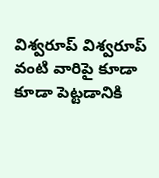విశ్వరూప్ విశ్వరూప్ వంటి వారిపై కూడా కూడా పెట్టడానికి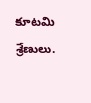కూటమి శ్రేణులు.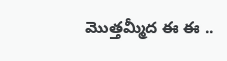మొత్తమ్మీద ఈ ఈ ..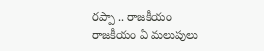రప్పా .. రాజకీయం రాజకీయం ఏ మలుపులు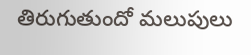తిరుగుతుందో మలుపులు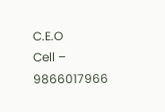C.E.O
Cell – 9866017966